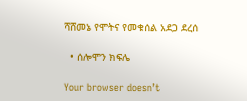ሻሸመኔ የሞትና የመቁሰል አደጋ ደረሰ

  • ሰሎሞን ክፍሌ

Your browser doesn’t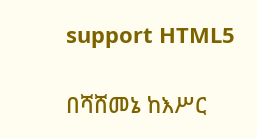support HTML5

በሻሸመኔ ከእሥር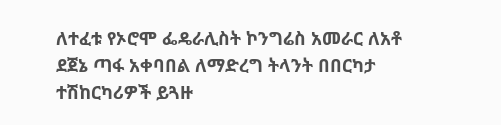ለተፈቱ የኦሮሞ ፌዴራሊስት ኮንግሬስ አመራር ለአቶ ደጀኔ ጣፋ አቀባበል ለማድረግ ትላንት በበርካታ ተሽከርካሪዎች ይጓዙ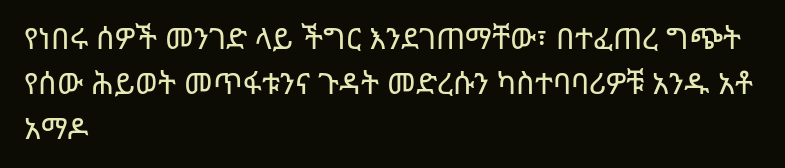የነበሩ ሰዎች መንገድ ላይ ችግር እንደገጠማቸው፣ በተፈጠረ ግጭት የሰው ሕይወት መጥፋቱንና ጉዳት መድረሱን ካስተባባሪዎቹ አንዱ አቶ አማዶ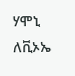ሃሞኒ ለቪኦኤ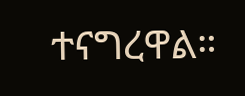ተናግረዋል።